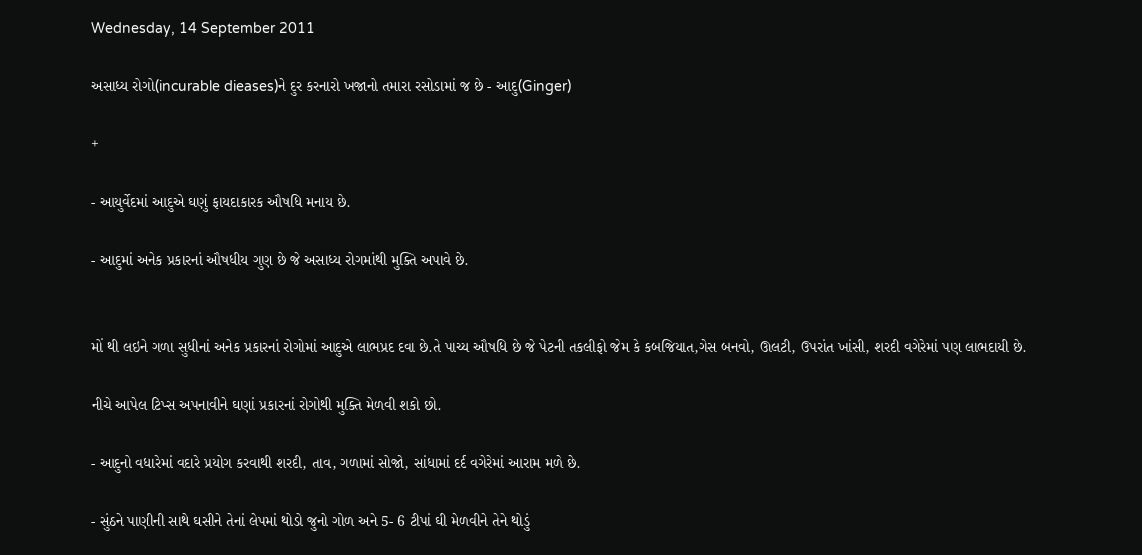Wednesday, 14 September 2011

અસાધ્ય રોગો(incurable dieases)ને દુર કરનારો ખજાનો તમારા રસોડામાં જ છે - આદુ(Ginger)

+

- આયુર્વેદમાં આદુએ ઘણું ફાયદાકારક ઔષધિ મનાય છે.

- આદુમાં અનેક પ્રકારનાં ઔષધીય ગુણ છે જે અસાધ્ય રોગમાંથી મુક્તિ અપાવે છે.


મોં થી લઇને ગળા સુધીનાં અનેક પ્રકારનાં રોગોમાં આદુએ લાભપ્રદ દવા છે.તે પાચ્ય ઔષધિ છે જે પેટની તકલીફો જેમ કે કબજિયાત,ગેસ બનવો, ઊલટી, ઉપરાંત ખાંસી, શરદી વગેરેમાં પણ લાભદાયી છે.

નીચે આપેલ ટિપ્સ અપનાવીને ઘણાં પ્રકારનાં રોગોથી મુક્તિ મેળવી શકો છો.

- આદુનો વધારેમાં વદારે પ્રયોગ કરવાથી શરદી, તાવ, ગળામાં સોજો, સાંધામાં દર્દ વગેરેમાં આરામ મળે છે.

- સુંઠને પાણીની સાથે ઘસીને તેનાં લેપમાં થોડો જુનો ગોળ અને 5- 6 ટીપાં ઘી મેળવીને તેને થોડું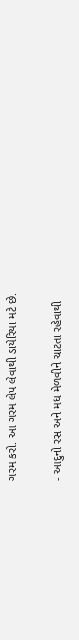ગરમ કરો. આ ગરમ લેપ લેવાથી ડાયેરિયા મટે છે.

- આદુનો રસ અને મધ મેળવીને ચાટતા રહેવાથી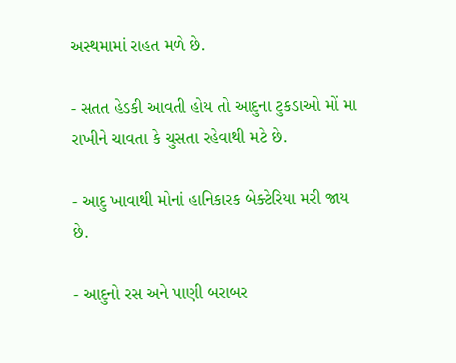અસ્થમામાં રાહત મળે છે.

- સતત હેડકી આવતી હોય તો આદુના ટુકડાઓ મોં મા રાખીને ચાવતા કે ચુસતા રહેવાથી મટે છે.

- આદુ ખાવાથી મોનાં હાનિકારક બેક્ટેરિયા મરી જાય છે.

- આદુનો રસ અને પાણી બરાબર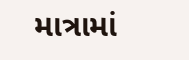માત્રામાં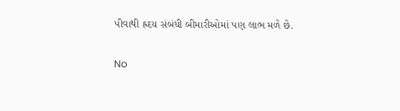પીવાથી હ્રદય સંબંધી બીમારીઓમાં પણ લાભ મળે છે.

No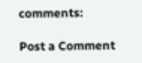comments:

Post a Comment